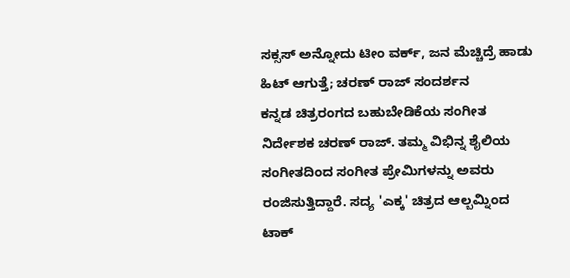ಸಕ್ಸಸ್ ಅನ್ನೋದು ಟೀಂ ವರ್ಕ್, ಜನ ಮೆಚ್ಚಿದ್ರೆ ಹಾಡು ಹಿಟ್ ಆಗುತ್ತೆ; ಚರಣ್ ರಾಜ್ ಸಂದರ್ಶನ
ಕನ್ನಡ ಚಿತ್ರರಂಗದ ಬಹುಬೇಡಿಕೆಯ ಸಂಗೀತ ನಿರ್ದೇಶಕ ಚರಣ್ ರಾಜ್. ತಮ್ಮ ವಿಭಿನ್ನ ಶೈಲಿಯ ಸಂಗೀತದಿಂದ ಸಂಗೀತ ಪ್ರೇಮಿಗಳನ್ನು ಅವರು ರಂಜಿಸುತ್ತಿದ್ದಾರೆ. ಸದ್ಯ 'ಎಕ್ಕ' ಚಿತ್ರದ ಆಲ್ಬಮ್ನಿಂದ ಟಾಕ್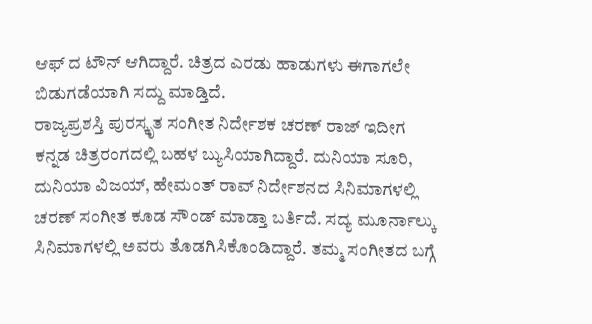ಆಫ್ ದ ಟೌನ್ ಆಗಿದ್ದಾರೆ. ಚಿತ್ರದ ಎರಡು ಹಾಡುಗಳು ಈಗಾಗಲೇ ಬಿಡುಗಡೆಯಾಗಿ ಸದ್ದು ಮಾಡ್ತಿದೆ.
ರಾಜ್ಯಪ್ರಶಸ್ತಿ ಪುರಸ್ಕೃತ ಸಂಗೀತ ನಿರ್ದೇಶಕ ಚರಣ್ ರಾಜ್ ಇದೀಗ ಕನ್ನಡ ಚಿತ್ರರಂಗದಲ್ಲಿ ಬಹಳ ಬ್ಯುಸಿಯಾಗಿದ್ದಾರೆ. ದುನಿಯಾ ಸೂರಿ, ದುನಿಯಾ ವಿಜಯ್, ಹೇಮಂತ್ ರಾವ್ ನಿರ್ದೇಶನದ ಸಿನಿಮಾಗಳಲ್ಲಿ ಚರಣ್ ಸಂಗೀತ ಕೂಡ ಸೌಂಡ್ ಮಾಡ್ತಾ ಬರ್ತಿದೆ. ಸದ್ಯ ಮೂರ್ನಾಲ್ಕು ಸಿನಿಮಾಗಳಲ್ಲಿ ಅವರು ತೊಡಗಿಸಿಕೊಂಡಿದ್ದಾರೆ. ತಮ್ಮ ಸಂಗೀತದ ಬಗ್ಗೆ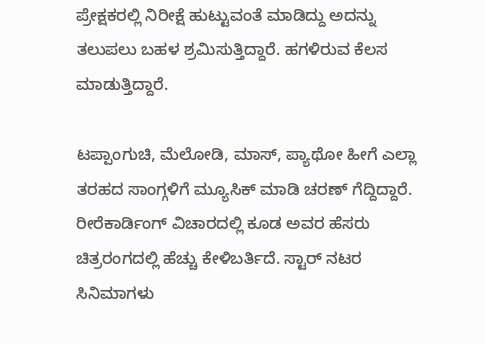ಪ್ರೇಕ್ಷಕರಲ್ಲಿ ನಿರೀಕ್ಷೆ ಹುಟ್ಟುವಂತೆ ಮಾಡಿದ್ದು ಅದನ್ನು ತಲುಪಲು ಬಹಳ ಶ್ರಮಿಸುತ್ತಿದ್ದಾರೆ. ಹಗಳಿರುವ ಕೆಲಸ ಮಾಡುತ್ತಿದ್ದಾರೆ.

ಟಪ್ಪಾಂಗುಚಿ, ಮೆಲೋಡಿ, ಮಾಸ್, ಪ್ಯಾಥೋ ಹೀಗೆ ಎಲ್ಲಾ ತರಹದ ಸಾಂಗ್ಗಳಿಗೆ ಮ್ಯೂಸಿಕ್ ಮಾಡಿ ಚರಣ್ ಗೆದ್ದಿದ್ದಾರೆ. ರೀರೆಕಾರ್ಡಿಂಗ್ ವಿಚಾರದಲ್ಲಿ ಕೂಡ ಅವರ ಹೆಸರು ಚಿತ್ರರಂಗದಲ್ಲಿ ಹೆಚ್ಚು ಕೇಳಿಬರ್ತಿದೆ. ಸ್ಟಾರ್ ನಟರ ಸಿನಿಮಾಗಳು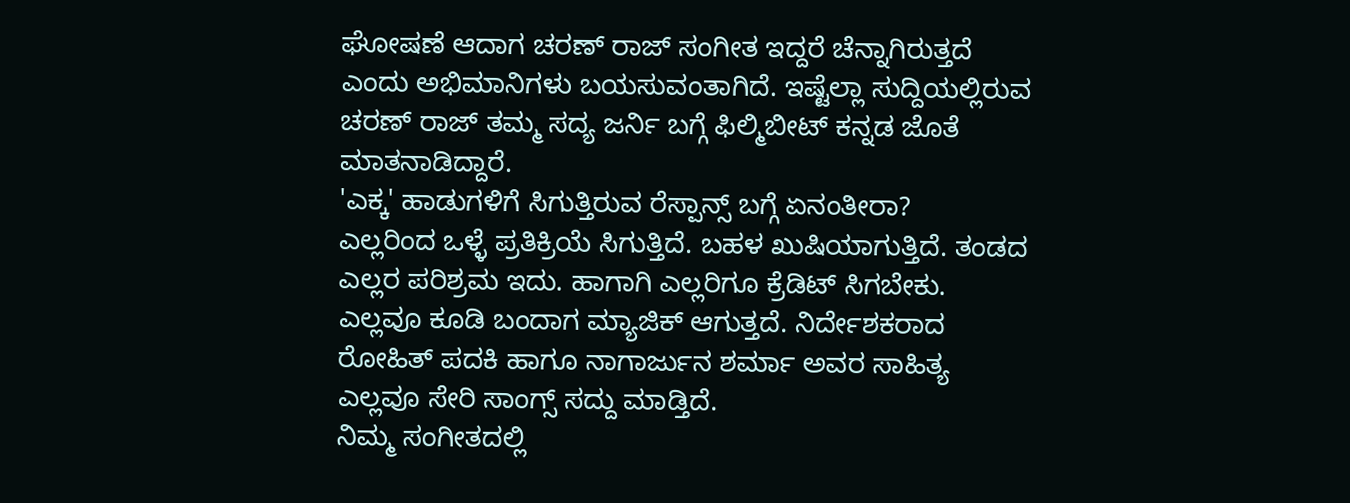ಘೋಷಣೆ ಆದಾಗ ಚರಣ್ ರಾಜ್ ಸಂಗೀತ ಇದ್ದರೆ ಚೆನ್ನಾಗಿರುತ್ತದೆ ಎಂದು ಅಭಿಮಾನಿಗಳು ಬಯಸುವಂತಾಗಿದೆ. ಇಷ್ಟೆಲ್ಲಾ ಸುದ್ದಿಯಲ್ಲಿರುವ ಚರಣ್ ರಾಜ್ ತಮ್ಮ ಸದ್ಯ ಜರ್ನಿ ಬಗ್ಗೆ ಫಿಲ್ಮಿಬೀಟ್ ಕನ್ನಡ ಜೊತೆ ಮಾತನಾಡಿದ್ದಾರೆ.
'ಎಕ್ಕ' ಹಾಡುಗಳಿಗೆ ಸಿಗುತ್ತಿರುವ ರೆಸ್ಪಾನ್ಸ್ ಬಗ್ಗೆ ಏನಂತೀರಾ?
ಎಲ್ಲರಿಂದ ಒಳ್ಳೆ ಪ್ರತಿಕ್ರಿಯೆ ಸಿಗುತ್ತಿದೆ. ಬಹಳ ಖುಷಿಯಾಗುತ್ತಿದೆ. ತಂಡದ ಎಲ್ಲರ ಪರಿಶ್ರಮ ಇದು. ಹಾಗಾಗಿ ಎಲ್ಲರಿಗೂ ಕ್ರೆಡಿಟ್ ಸಿಗಬೇಕು. ಎಲ್ಲವೂ ಕೂಡಿ ಬಂದಾಗ ಮ್ಯಾಜಿಕ್ ಆಗುತ್ತದೆ. ನಿರ್ದೇಶಕರಾದ ರೋಹಿತ್ ಪದಕಿ ಹಾಗೂ ನಾಗಾರ್ಜುನ ಶರ್ಮಾ ಅವರ ಸಾಹಿತ್ಯ ಎಲ್ಲವೂ ಸೇರಿ ಸಾಂಗ್ಸ್ ಸದ್ದು ಮಾಡ್ತಿದೆ.
ನಿಮ್ಮ ಸಂಗೀತದಲ್ಲಿ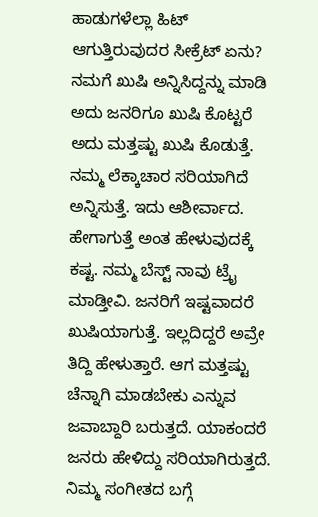ಹಾಡುಗಳೆಲ್ಲಾ ಹಿಟ್ ಆಗುತ್ತಿರುವುದರ ಸೀಕ್ರೆಟ್ ಏನು?
ನಮಗೆ ಖುಷಿ ಅನ್ನಿಸಿದ್ದನ್ನು ಮಾಡಿ ಅದು ಜನರಿಗೂ ಖುಷಿ ಕೊಟ್ಟರೆ ಅದು ಮತ್ತಷ್ಟು ಖುಷಿ ಕೊಡುತ್ತೆ. ನಮ್ಮ ಲೆಕ್ಕಾಚಾರ ಸರಿಯಾಗಿದೆ ಅನ್ನಿಸುತ್ತೆ. ಇದು ಆಶೀರ್ವಾದ. ಹೇಗಾಗುತ್ತೆ ಅಂತ ಹೇಳುವುದಕ್ಕೆ ಕಷ್ಟ. ನಮ್ಮ ಬೆಸ್ಟ್ ನಾವು ಟ್ರೈ ಮಾಡ್ತೀವಿ. ಜನರಿಗೆ ಇಷ್ಟವಾದರೆ ಖುಷಿಯಾಗುತ್ತೆ. ಇಲ್ಲದಿದ್ದರೆ ಅವ್ರೇ ತಿದ್ದಿ ಹೇಳುತ್ತಾರೆ. ಆಗ ಮತ್ತಷ್ಟು ಚೆನ್ನಾಗಿ ಮಾಡಬೇಕು ಎನ್ನುವ ಜವಾಬ್ದಾರಿ ಬರುತ್ತದೆ. ಯಾಕಂದರೆ ಜನರು ಹೇಳಿದ್ದು ಸರಿಯಾಗಿರುತ್ತದೆ.
ನಿಮ್ಮ ಸಂಗೀತದ ಬಗ್ಗೆ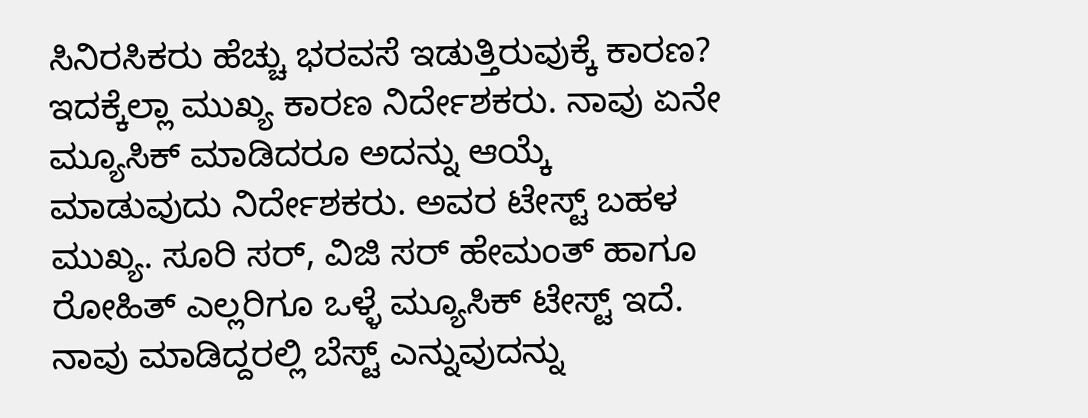ಸಿನಿರಸಿಕರು ಹೆಚ್ಚು ಭರವಸೆ ಇಡುತ್ತಿರುವುಕ್ಕೆ ಕಾರಣ?
ಇದಕ್ಕೆಲ್ಲಾ ಮುಖ್ಯ ಕಾರಣ ನಿರ್ದೇಶಕರು. ನಾವು ಏನೇ ಮ್ಯೂಸಿಕ್ ಮಾಡಿದರೂ ಅದನ್ನು ಆಯ್ಕೆ ಮಾಡುವುದು ನಿರ್ದೇಶಕರು. ಅವರ ಟೇಸ್ಟ್ ಬಹಳ ಮುಖ್ಯ. ಸೂರಿ ಸರ್, ವಿಜಿ ಸರ್ ಹೇಮಂತ್ ಹಾಗೂ ರೋಹಿತ್ ಎಲ್ಲರಿಗೂ ಒಳ್ಳೆ ಮ್ಯೂಸಿಕ್ ಟೇಸ್ಟ್ ಇದೆ. ನಾವು ಮಾಡಿದ್ದರಲ್ಲಿ ಬೆಸ್ಟ್ ಎನ್ನುವುದನ್ನು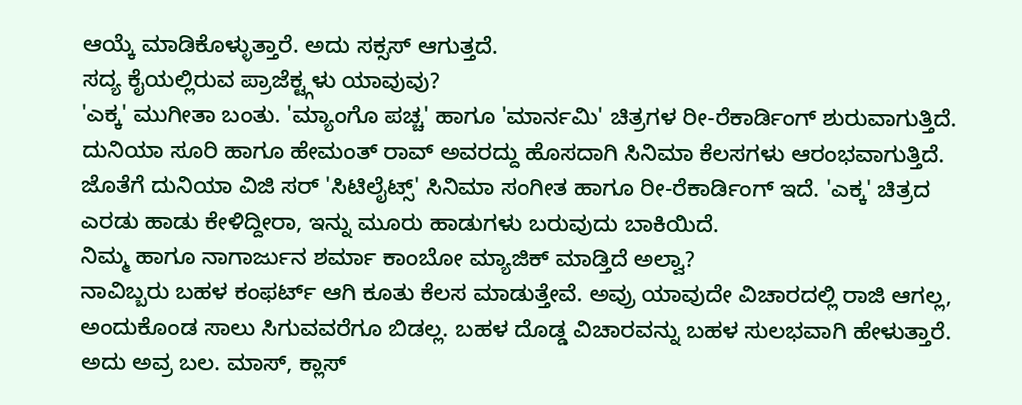ಆಯ್ಕೆ ಮಾಡಿಕೊಳ್ಳುತ್ತಾರೆ. ಅದು ಸಕ್ಸಸ್ ಆಗುತ್ತದೆ.
ಸದ್ಯ ಕೈಯಲ್ಲಿರುವ ಪ್ರಾಜೆಕ್ಟ್ಗಳು ಯಾವುವು?
'ಎಕ್ಕ' ಮುಗೀತಾ ಬಂತು. 'ಮ್ಯಾಂಗೊ ಪಚ್ಚ' ಹಾಗೂ 'ಮಾರ್ನಮಿ' ಚಿತ್ರಗಳ ರೀ-ರೆಕಾರ್ಡಿಂಗ್ ಶುರುವಾಗುತ್ತಿದೆ. ದುನಿಯಾ ಸೂರಿ ಹಾಗೂ ಹೇಮಂತ್ ರಾವ್ ಅವರದ್ದು ಹೊಸದಾಗಿ ಸಿನಿಮಾ ಕೆಲಸಗಳು ಆರಂಭವಾಗುತ್ತಿದೆ. ಜೊತೆಗೆ ದುನಿಯಾ ವಿಜಿ ಸರ್ 'ಸಿಟಿಲೈಟ್ಸ್' ಸಿನಿಮಾ ಸಂಗೀತ ಹಾಗೂ ರೀ-ರೆಕಾರ್ಡಿಂಗ್ ಇದೆ. 'ಎಕ್ಕ' ಚಿತ್ರದ ಎರಡು ಹಾಡು ಕೇಳಿದ್ದೀರಾ, ಇನ್ನು ಮೂರು ಹಾಡುಗಳು ಬರುವುದು ಬಾಕಿಯಿದೆ.
ನಿಮ್ಮ ಹಾಗೂ ನಾಗಾರ್ಜುನ ಶರ್ಮಾ ಕಾಂಬೋ ಮ್ಯಾಜಿಕ್ ಮಾಡ್ತಿದೆ ಅಲ್ವಾ?
ನಾವಿಬ್ಬರು ಬಹಳ ಕಂಫರ್ಟ್ ಆಗಿ ಕೂತು ಕೆಲಸ ಮಾಡುತ್ತೇವೆ. ಅವ್ರು ಯಾವುದೇ ವಿಚಾರದಲ್ಲಿ ರಾಜಿ ಆಗಲ್ಲ, ಅಂದುಕೊಂಡ ಸಾಲು ಸಿಗುವವರೆಗೂ ಬಿಡಲ್ಲ. ಬಹಳ ದೊಡ್ಡ ವಿಚಾರವನ್ನು ಬಹಳ ಸುಲಭವಾಗಿ ಹೇಳುತ್ತಾರೆ. ಅದು ಅವ್ರ ಬಲ. ಮಾಸ್, ಕ್ಲಾಸ್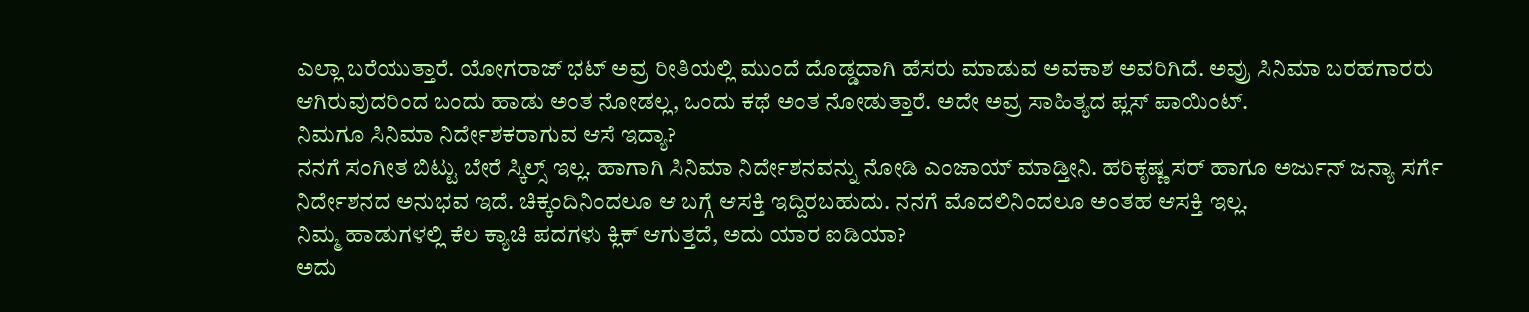ಎಲ್ಲಾ ಬರೆಯುತ್ತಾರೆ. ಯೋಗರಾಜ್ ಭಟ್ ಅವ್ರ ರೀತಿಯಲ್ಲಿ ಮುಂದೆ ದೊಡ್ಡದಾಗಿ ಹೆಸರು ಮಾಡುವ ಅವಕಾಶ ಅವರಿಗಿದೆ. ಅವ್ರು ಸಿನಿಮಾ ಬರಹಗಾರರು ಆಗಿರುವುದರಿಂದ ಬಂದು ಹಾಡು ಅಂತ ನೋಡಲ್ಲ, ಒಂದು ಕಥೆ ಅಂತ ನೋಡುತ್ತಾರೆ. ಅದೇ ಅವ್ರ ಸಾಹಿತ್ಯದ ಪ್ಲಸ್ ಪಾಯಿಂಟ್.
ನಿಮಗೂ ಸಿನಿಮಾ ನಿರ್ದೇಶಕರಾಗುವ ಆಸೆ ಇದ್ಯಾ?
ನನಗೆ ಸಂಗೀತ ಬಿಟ್ಟು ಬೇರೆ ಸ್ಕಿಲ್ಸ್ ಇಲ್ಲ. ಹಾಗಾಗಿ ಸಿನಿಮಾ ನಿರ್ದೇಶನವನ್ನು ನೋಡಿ ಎಂಜಾಯ್ ಮಾಡ್ತೀನಿ. ಹರಿಕೃಷ್ಣ ಸರ್ ಹಾಗೂ ಅರ್ಜುನ್ ಜನ್ಯಾ ಸರ್ಗೆ ನಿರ್ದೇಶನದ ಅನುಭವ ಇದೆ. ಚಿಕ್ಕಂದಿನಿಂದಲೂ ಆ ಬಗ್ಗೆ ಆಸಕ್ತಿ ಇದ್ದಿರಬಹುದು. ನನಗೆ ಮೊದಲಿನಿಂದಲೂ ಅಂತಹ ಆಸಕ್ತಿ ಇಲ್ಲ.
ನಿಮ್ಮ ಹಾಡುಗಳಲ್ಲಿ ಕೆಲ ಕ್ಯಾಚಿ ಪದಗಳು ಕ್ಲಿಕ್ ಆಗುತ್ತದೆ, ಅದು ಯಾರ ಐಡಿಯಾ?
ಅದು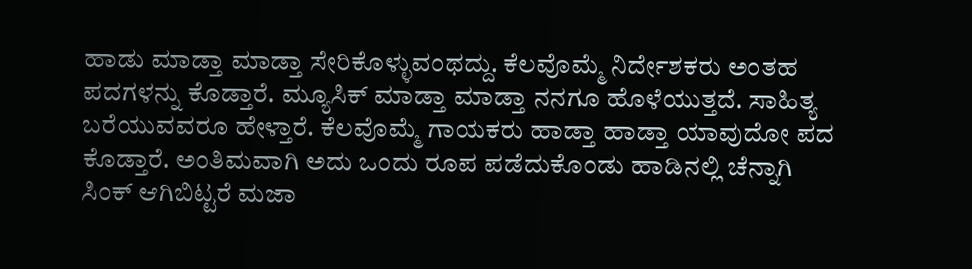ಹಾಡು ಮಾಡ್ತಾ ಮಾಡ್ತಾ ಸೇರಿಕೊಳ್ಳುವಂಥದ್ದು. ಕೆಲವೊಮ್ಮೆ ನಿರ್ದೇಶಕರು ಅಂತಹ ಪದಗಳನ್ನು ಕೊಡ್ತಾರೆ. ಮ್ಯೂಸಿಕ್ ಮಾಡ್ತಾ ಮಾಡ್ತಾ ನನಗೂ ಹೊಳೆಯುತ್ತದೆ. ಸಾಹಿತ್ಯ ಬರೆಯುವವರೂ ಹೇಳ್ತಾರೆ. ಕೆಲವೊಮ್ಮೆ ಗಾಯಕರು ಹಾಡ್ತಾ ಹಾಡ್ತಾ ಯಾವುದೋ ಪದ ಕೊಡ್ತಾರೆ. ಅಂತಿಮವಾಗಿ ಅದು ಒಂದು ರೂಪ ಪಡೆದುಕೊಂಡು ಹಾಡಿನಲ್ಲಿ ಚೆನ್ನಾಗಿ ಸಿಂಕ್ ಆಗಿಬಿಟ್ಟರೆ ಮಜಾ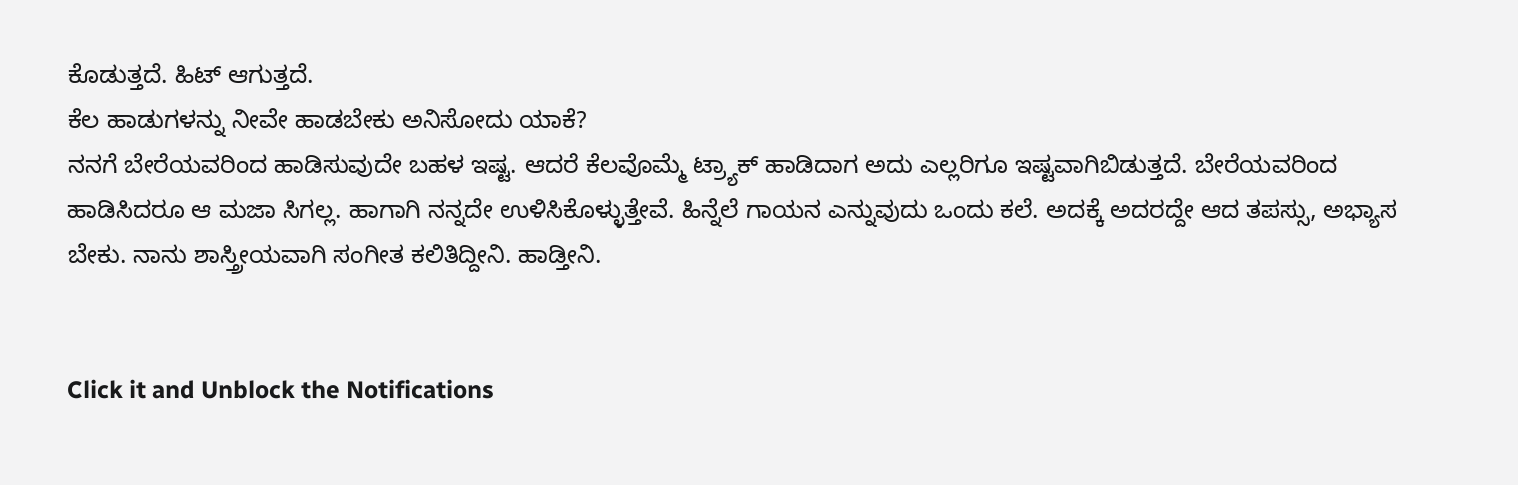ಕೊಡುತ್ತದೆ. ಹಿಟ್ ಆಗುತ್ತದೆ.
ಕೆಲ ಹಾಡುಗಳನ್ನು ನೀವೇ ಹಾಡಬೇಕು ಅನಿಸೋದು ಯಾಕೆ?
ನನಗೆ ಬೇರೆಯವರಿಂದ ಹಾಡಿಸುವುದೇ ಬಹಳ ಇಷ್ಟ. ಆದರೆ ಕೆಲವೊಮ್ಮೆ ಟ್ರ್ಯಾಕ್ ಹಾಡಿದಾಗ ಅದು ಎಲ್ಲರಿಗೂ ಇಷ್ಟವಾಗಿಬಿಡುತ್ತದೆ. ಬೇರೆಯವರಿಂದ ಹಾಡಿಸಿದರೂ ಆ ಮಜಾ ಸಿಗಲ್ಲ. ಹಾಗಾಗಿ ನನ್ನದೇ ಉಳಿಸಿಕೊಳ್ಳುತ್ತೇವೆ. ಹಿನ್ನೆಲೆ ಗಾಯನ ಎನ್ನುವುದು ಒಂದು ಕಲೆ. ಅದಕ್ಕೆ ಅದರದ್ದೇ ಆದ ತಪಸ್ಸು, ಅಭ್ಯಾಸ ಬೇಕು. ನಾನು ಶಾಸ್ತ್ರೀಯವಾಗಿ ಸಂಗೀತ ಕಲಿತಿದ್ದೀನಿ. ಹಾಡ್ತೀನಿ.


Click it and Unblock the Notifications